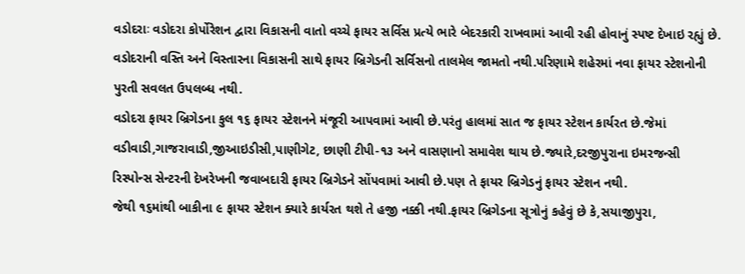વડોદરાઃ વડોદરા કોર્પોરેશન દ્વારા વિકાસની વાતો વચ્ચે ફાયર સર્વિસ પ્રત્યે ભારે બેદરકારી રાખવામાં આવી રહી હોવાનું સ્પષ્ટ દેખાઇ રહ્યું છે.
વડોદરાની વસ્તિ અને વિસ્તારના વિકાસની સાથે ફાયર બ્રિગેડની સર્વિસનો તાલમેલ જામતો નથી.પરિણામે શહેરમાં નવા ફાયર સ્ટેશનોની પુરતી સવલત ઉપલબ્ધ નથી.
વડોદરા ફાયર બ્રિગેડના કુલ ૧૬ ફાયર સ્ટેશનને મંજૂરી આપવામાં આવી છે.પરંતુ હાલમાં સાત જ ફાયર સ્ટેશન કાર્યરત છે.જેમાં વડીવાડી,ગાજરાવાડી,જીઆઇડીસી,પાણીગેટ, છાણી ટીપી-૧૩ અને વાસણાનો સમાવેશ થાય છે.જ્યારે,દરજીપુરાના ઇમરજન્સી રિસ્પોન્સ સેન્ટરની દેખરેખની જવાબદારી ફાયર બ્રિગેડને સોંપવામાં આવી છે.પણ તે ફાયર બ્રિગેડનું ફાયર સ્ટેશન નથી.
જેથી ૧૬માંથી બાકીના ૯ ફાયર સ્ટેશન ક્યારે કાર્યરત થશે તે હજી નક્કી નથી.ફાયર બ્રિગેડના સૂત્રોનું કહેવું છે કે,સયાજીપુરા,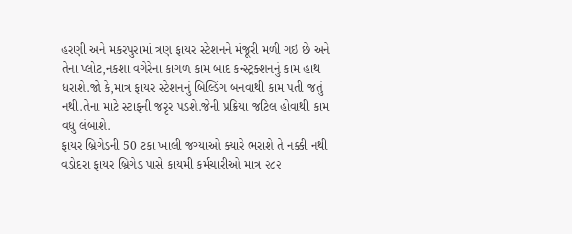હરણી અને મકરપુરામાં ત્રણ ફાયર સ્ટેશનને મંજૂરી મળી ગઇ છે અને તેના પ્લોટ,નકશા વગેરેના કાગળ કામ બાદ કન્સ્ટ્રક્શનનું કામ હાથ ધરાશે.જો કે,માત્ર ફાયર સ્ટેશનનું બિલ્ડિંગ બનવાથી કામ પતી જતું નથી.તેના માટે સ્ટાફની જરૃર પડશે.જેની પ્રક્રિયા જટિલ હોવાથી કામ વધુ લંબાશે.
ફાયર બ્રિગેડની 50 ટકા ખાલી જગ્યાઓ ક્યારે ભરાશે તે નક્કી નથી
વડોદરા ફાયર બ્રિગેડ પાસે કાયમી કર્મચારીઓ માત્ર ૨૮૨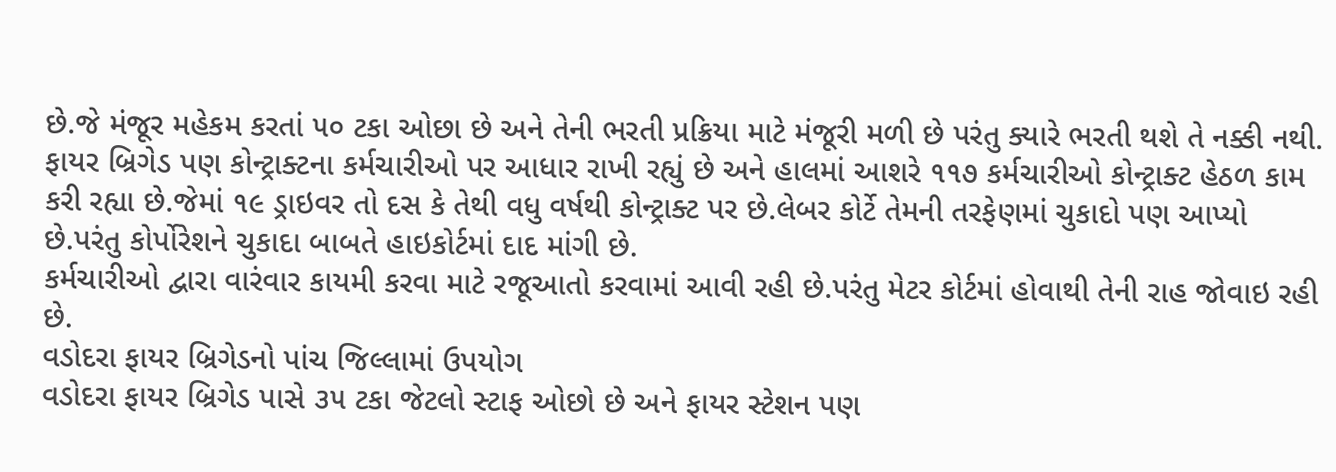છે.જે મંજૂર મહેકમ કરતાં ૫૦ ટકા ઓછા છે અને તેની ભરતી પ્રક્રિયા માટે મંજૂરી મળી છે પરંતુ ક્યારે ભરતી થશે તે નક્કી નથી.
ફાયર બ્રિગેડ પણ કોન્ટ્રાક્ટના કર્મચારીઓ પર આધાર રાખી રહ્યું છે અને હાલમાં આશરે ૧૧૭ કર્મચારીઓ કોન્ટ્રાક્ટ હેઠળ કામ કરી રહ્યા છે.જેમાં ૧૯ ડ્રાઇવર તો દસ કે તેથી વધુ વર્ષથી કોન્ટ્રાક્ટ પર છે.લેબર કોર્ટે તેમની તરફેણમાં ચુકાદો પણ આપ્યો છે.પરંતુ કોર્પોરેશને ચુકાદા બાબતે હાઇકોર્ટમાં દાદ માંગી છે.
કર્મચારીઓ દ્વારા વારંવાર કાયમી કરવા માટે રજૂઆતો કરવામાં આવી રહી છે.પરંતુ મેટર કોર્ટમાં હોવાથી તેની રાહ જોવાઇ રહી છે.
વડોદરા ફાયર બ્રિગેડનો પાંચ જિલ્લામાં ઉપયોગ
વડોદરા ફાયર બ્રિગેડ પાસે ૩૫ ટકા જેટલો સ્ટાફ ઓછો છે અને ફાયર સ્ટેશન પણ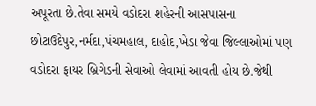અપૂરતા છે.તેવા સમયે વડોદરા શહેરની આસપાસના છોટાઉદેપુર,નર્મદા,પંચમહાલ, દાહોદ,ખેડા જેવા જિલ્લાઓમાં પણ વડોદરા ફાયર બ્રિગેડની સેવાઓ લેવામાં આવતી હોય છે.જેથી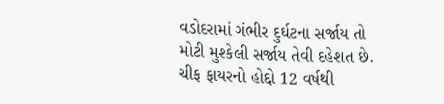વડોદરામાં ગંભીર દુર્ઘટના સર્જાય તો મોટી મુશ્કેલી સર્જાય તેવી દહેશત છે.
ચીફ ફાયરનો હોદ્દો 12 વર્ષથી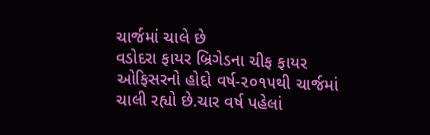ચાર્જમાં ચાલે છે
વડોદરા ફાયર બ્રિગેડના ચીફ ફાયર ઓફિસરનો હોદ્દો વર્ષ-૨૦૧૫થી ચાર્જમાં ચાલી રહ્યો છે.ચાર વર્ષ પહેલાં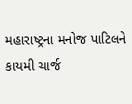મહારાષ્ટ્રના મનોજ પાટિલને કાયમી ચાર્જ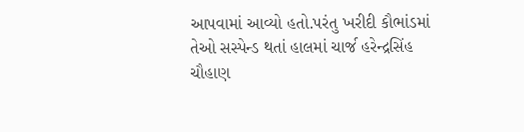આપવામાં આવ્યો હતો.પરંતુ ખરીદી કૌભાંડમાં તેઓ સસ્પેન્ડ થતાં હાલમાં ચાર્જ હરેન્દ્રસિંહ ચૌહાણ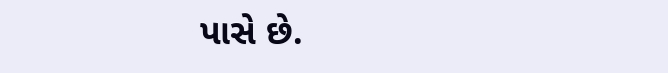પાસે છે.